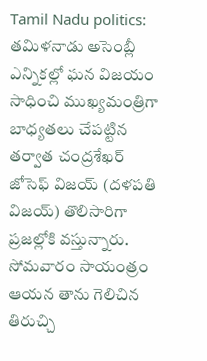Tamil Nadu politics: తమిళనాడు అసెంబ్లీ ఎన్నికల్లో ఘన విజయం సాధించి ముఖ్యమంత్రిగా బాధ్యతలు చేపట్టిన తర్వాత చంద్రశేఖర్ జోసెఫ్ విజయ్ (దళపతి విజయ్) తొలిసారిగా ప్రజల్లోకి వస్తున్నారు. సోమవారం సాయంత్రం ఆయన తాను గెలిచిన తిరుచ్చి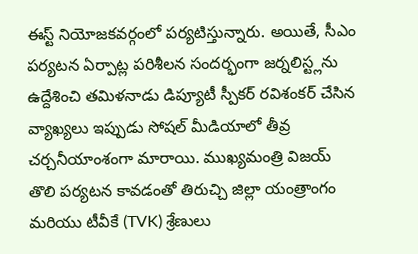ఈస్ట్ నియోజకవర్గంలో పర్యటిస్తున్నారు. అయితే, సీఎం పర్యటన ఏర్పాట్ల పరిశీలన సందర్భంగా జర్నలిస్ట్లను ఉద్దేశించి తమిళనాడు డిప్యూటీ స్పీకర్ రవిశంకర్ చేసిన వ్యాఖ్యలు ఇప్పుడు సోషల్ మీడియాలో తీవ్ర చర్చనీయాంశంగా మారాయి. ముఖ్యమంత్రి విజయ్ తొలి పర్యటన కావడంతో తిరుచ్చి జిల్లా యంత్రాంగం మరియు టీవీకే (TVK) శ్రేణులు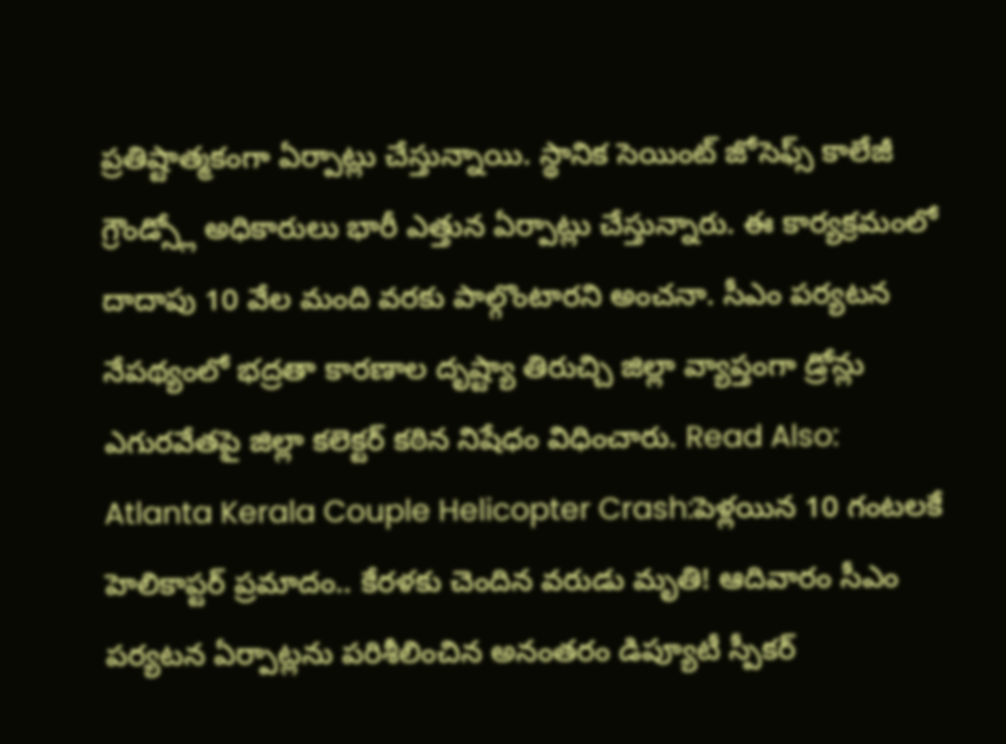ప్రతిష్టాత్మకంగా ఏర్పాట్లు చేస్తున్నాయి. స్థానిక సెయింట్ జోసెఫ్స్ కాలేజీ గ్రౌండ్స్లో అధికారులు భారీ ఎత్తున ఏర్పాట్లు చేస్తున్నారు. ఈ కార్యక్రమంలో దాదాపు 10 వేల మంది వరకు పాల్గొంటారని అంచనా. సీఎం పర్యటన నేపథ్యంలో భద్రతా కారణాల దృష్ట్యా తిరుచ్చి జిల్లా వ్యాప్తంగా డ్రోన్లు ఎగురవేతపై జిల్లా కలెక్టర్ కఠిన నిషేధం విధించారు. Read Also: Atlanta Kerala Couple Helicopter Crash:పెళ్లయిన 10 గంటలకే హెలికాప్టర్ ప్రమాదం.. కేరళకు చెందిన వరుడు మృతి! ఆదివారం సీఎం పర్యటన ఏర్పాట్లను పరిశీలించిన అనంతరం డిప్యూటీ స్పీకర్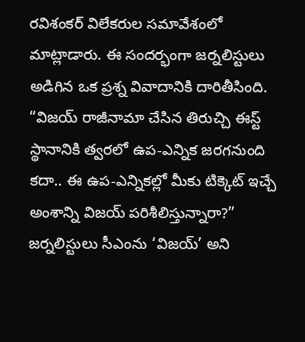రవిశంకర్ విలేకరుల సమావేశంలో మాట్లాడారు. ఈ సందర్భంగా జర్నలిస్టులు అడిగిన ఒక ప్రశ్న వివాదానికి దారితీసింది. “విజయ్ రాజీనామా చేసిన తిరుచ్చి ఈస్ట్ స్థానానికి త్వరలో ఉప-ఎన్నిక జరగనుంది కదా.. ఈ ఉప-ఎన్నికల్లో మీకు టిక్కెట్ ఇచ్చే అంశాన్ని విజయ్ పరిశీలిస్తున్నారా?” జర్నలిస్టులు సీఎంను ‘విజయ్’ అని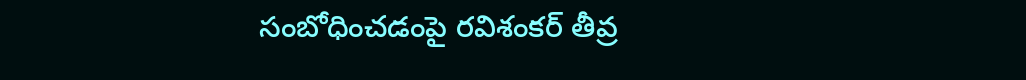సంబోధించడంపై రవిశంకర్ తీవ్ర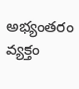అభ్యంతరం వ్యక్తం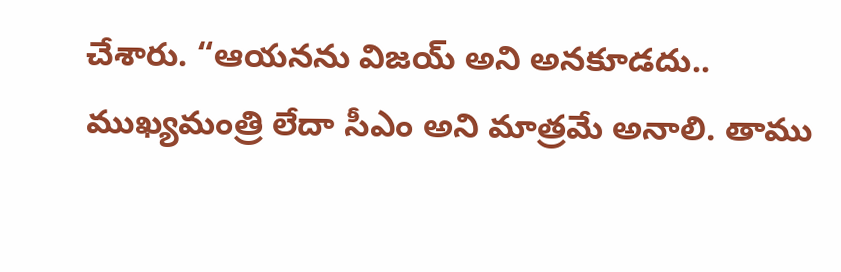చేశారు. “ఆయనను విజయ్ అని అనకూడదు.. ముఖ్యమంత్రి లేదా సీఎం అని మాత్రమే అనాలి. తాము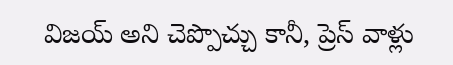విజయ్ అని చెప్పొచ్చు కానీ, ప్రెస్ వాళ్లు